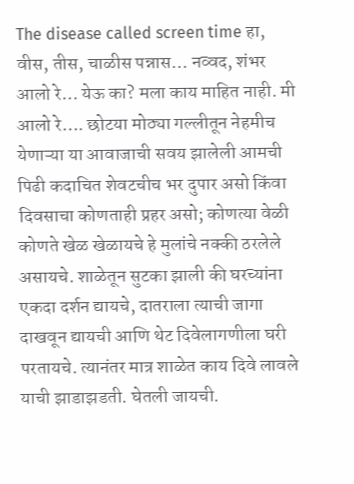The disease called screen time हा, वीस, तीस, चाळीस पन्नास… नव्वद, शंभर आलो रे… येऊ का? मला काय माहित नाही. मी आलो रे…. छोटया मोठ्या गल्लीतून नेहमीच येणाऱ्या या आवाजाची सवय झालेली आमची पिढी कदाचित शेवटचीच भर दुपार असो किंवा दिवसाचा कोणताही प्रहर असो; कोणत्या वेळी कोणते खेळ खेळायचे हे मुलांचे नक्की ठरलेले असायचे. शाळेतून सुटका झाली की घरच्यांना एकदा दर्शन द्यायचे, दातराला त्याची जागा दाखवून द्यायची आणि थेट दिवेलागणीला घरी परतायचे. त्यानंतर मात्र शाळेत काय दिवे लावले याची झाडाझडती. घेतली जायची.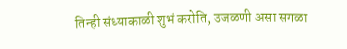तिन्ही संध्याकाळी शुभं करोति, उजळणी असा सगळा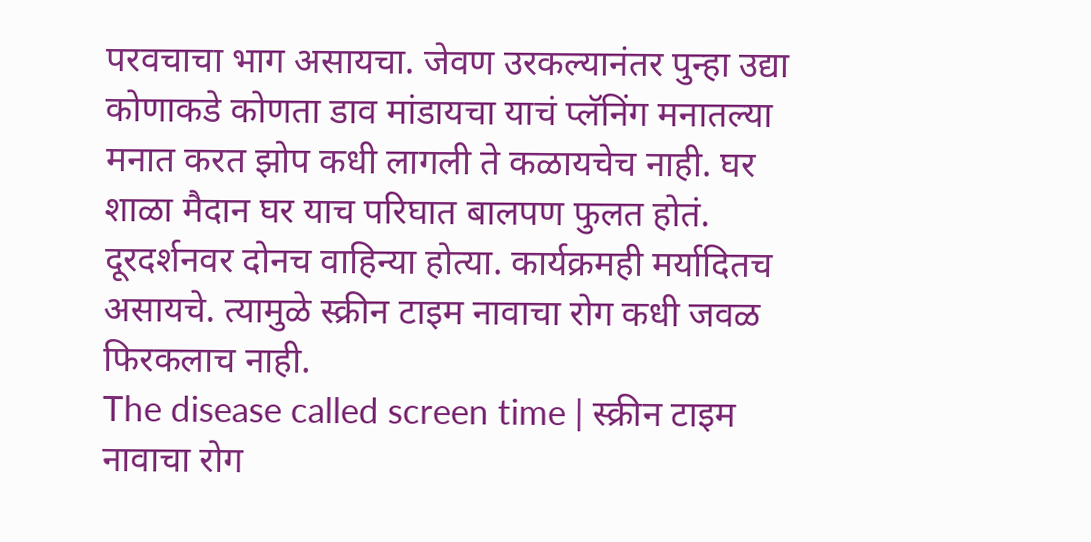परवचाचा भाग असायचा. जेवण उरकल्यानंतर पुन्हा उद्या कोणाकडे कोणता डाव मांडायचा याचं प्लॅनिंग मनातल्या मनात करत झोप कधी लागली ते कळायचेच नाही. घर शाळा मैदान घर याच परिघात बालपण फुलत होतं. दूरदर्शनवर दोनच वाहिन्या होत्या. कार्यक्रमही मर्यादितच असायचे. त्यामुळे स्क्रीन टाइम नावाचा रोग कधी जवळ फिरकलाच नाही.
The disease called screen time | स्क्रीन टाइम नावाचा रोग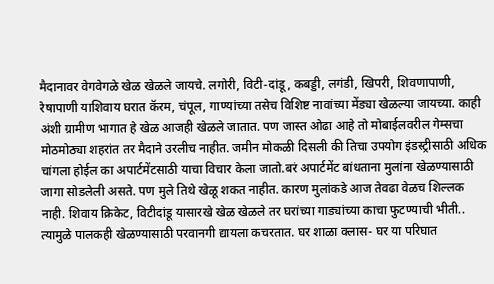मैदानावर वेगवेगळे खेळ खेळले जायचे. लगोरी, विटी-दांडू, कबड्डी, लगंडी, खिपरी, शिवणापाणी, रेषापाणी याशिवाय घरात कॅरम, चंपूल, गाण्यांच्या तसेच विशिष्ट नावांच्या मेंड्या खेळल्या जायच्या. काही अंशी ग्रामीण भागात हे खेळ आजही खेळले जातात. पण जास्त ओढा आहे तो मोबाईलवरील गेम्सचा मोठमोठ्या शहरांत तर मैदाने उरलीच नाहीत. जमीन मोकळी दिसली की तिचा उपयोग इंडस्ट्रीसाठी अधिक चांगला होईल का अपार्टमेंटसाठी याचा विचार केला जातो.बरं अपार्टमेंट बांधताना मुलांना खेळण्यासाठी जागा सोडलेली असते. पण मुले तिथे खेळू शकत नाहीत. कारण मुलांकडे आज तेवढा वेळच शिल्लक नाही. शिवाय क्रिकेट, विटीदांडू यासारखे खेळ खेळले तर घरांच्या गाड्यांच्या काचा फुटण्याची भीती.. त्यामुळे पालकही खेळण्यासाठी परवानगी द्यायला कचरतात. घर शाळा क्लास- घर या परिघात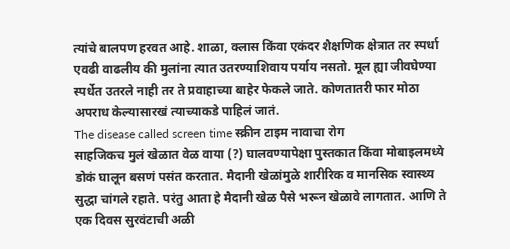त्यांचे बालपण हरवत आहे. शाळा, क्लास किंवा एकंदर शैक्षणिक क्षेत्रात तर स्पर्धा एवढी वाढलीय की मुलांना त्यात उतरण्याशिवाय पर्याय नसतो. मूल ह्या जीवघेण्या स्पर्धेत उतरले नाही तर ते प्रवाहाच्या बाहेर फेकले जाते. कोणतातरी फार मोठा अपराध केल्यासारखं त्याच्याकडे पाहिलं जातं.
The disease called screen time स्क्रीन टाइम नावाचा रोग
साहजिकच मुलं खेळात वेळ वाया (?) घालवण्यापेक्षा पुस्तकात किंवा मोबाइलमध्ये डोकं घालून बसणं पसंत करतात. मैदानी खेळांमुळे शारीरिक व मानसिक स्वास्थ्य सुद्धा चांगले रहाते. परंतु आता हे मैदानी खेळ पैसे भरून खेळावे लागतात. आणि ते एक दिवस सुरवंटाची अळी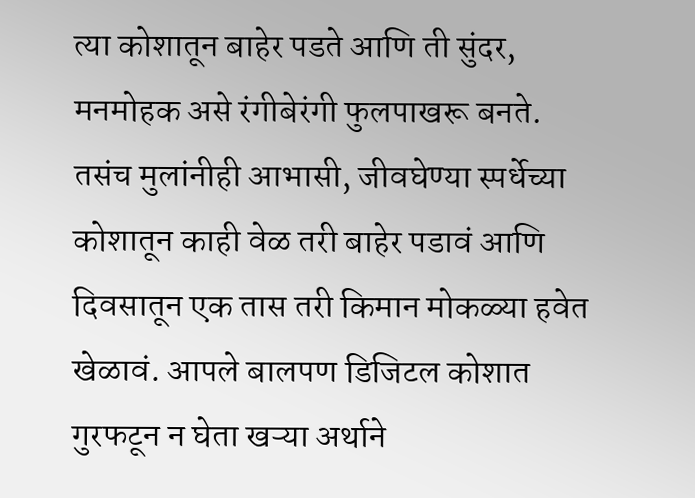त्या कोशातून बाहेर पडते आणि ती सुंदर, मनमोहक असे रंगीबेरंगी फुलपाखरू बनते. तसंच मुलांनीही आभासी, जीवघेण्या स्पर्धेच्या कोशातून काही वेळ तरी बाहेर पडावं आणि दिवसातून एक तास तरी किमान मोकळ्या हवेत खेळावं. आपले बालपण डिजिटल कोशात गुरफटून न घेता खऱ्या अर्थाने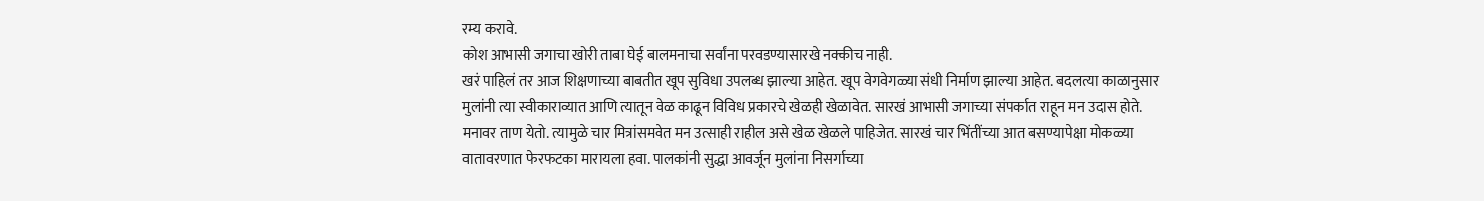रम्य करावे.
कोश आभासी जगाचा खोरी ताबा घेई बालमनाचा सर्वांना परवडण्यासारखे नक्कीच नाही.
खरं पाहिलं तर आज शिक्षणाच्या बाबतीत खूप सुविधा उपलब्ध झाल्या आहेत. खूप वेगवेगळ्या संधी निर्माण झाल्या आहेत. बदलत्या काळानुसार मुलांनी त्या स्वीकाराव्यात आणि त्यातून वेळ काढून विविध प्रकारचे खेळही खेळावेत. सारखं आभासी जगाच्या संपर्कात राहून मन उदास होते. मनावर ताण येतो. त्यामुळे चार मित्रांसमवेत मन उत्साही राहील असे खेळ खेळले पाहिजेत. सारखं चार भिंतींच्या आत बसण्यापेक्षा मोकळ्या वातावरणात फेरफटका मारायला हवा. पालकांनी सुद्धा आवर्जून मुलांना निसर्गाच्या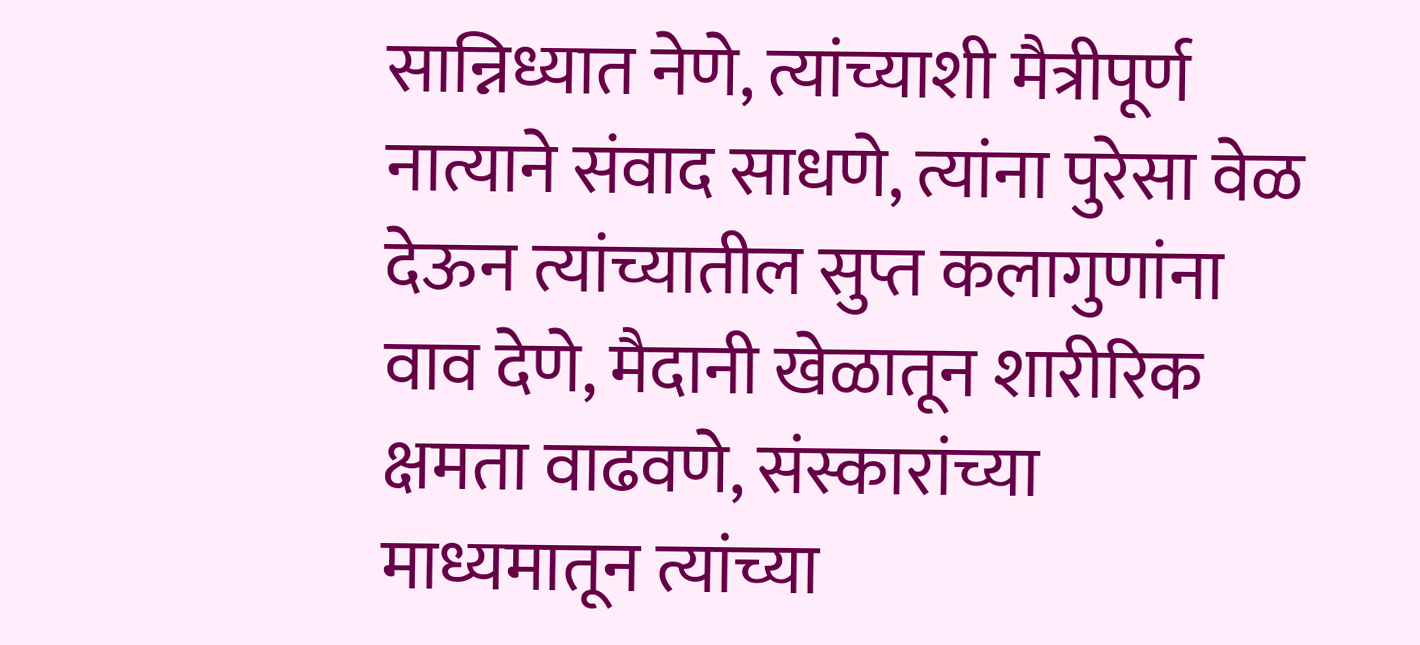सान्निध्यात नेणे, त्यांच्याशी मैत्रीपूर्ण नात्याने संवाद साधणे, त्यांना पुरेसा वेळ देऊन त्यांच्यातील सुप्त कलागुणांना वाव देणे, मैदानी खेळातून शारीरिक क्षमता वाढवणे, संस्कारांच्या माध्यमातून त्यांच्या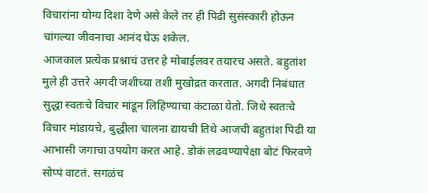विचारांना योग्य दिशा देणे असे केले तर ही पिढी सुसंस्कारी होऊन चांगल्या जीवनाचा आनंद घेऊ शकेल.
आजकाल प्रत्येक प्रश्नाचं उत्तर हे मोबाईलवर तयारच असते. बहुतांश मुले ही उत्तरे अगदी जशीच्या तशी मुखोद्रत करतात. अगदी निबंधात सुद्धा स्वतःचे विचार मांडून लिहिण्याचा कंटाळा येतो. जिथे स्वतःचे विचार मांडायचे, बुद्धीला चालना द्यायची तिथे आजची बहुतांश पिढी या आभासी जगाचा उपयोग करत आहे. डोकं लढवण्यापेक्षा बोटं फिरवणे सोप्पं वाटतं. सगळंच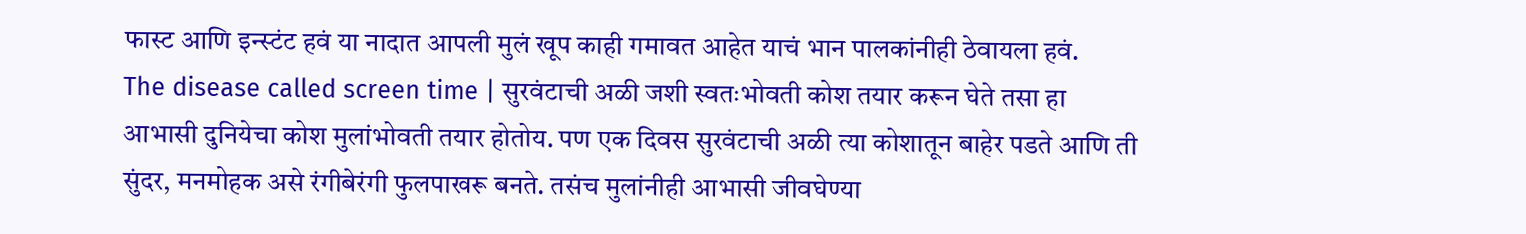फास्ट आणि इन्स्टंट हवं या नादात आपली मुलं खूप काही गमावत आहेत याचं भान पालकांनीही ठेवायला हवं.
The disease called screen time | सुरवंटाची अळी जशी स्वतःभोवती कोश तयार करून घेते तसा हा आभासी दुनियेचा कोश मुलांभोवती तयार होतोय. पण एक दिवस सुरवंटाची अळी त्या कोशातून बाहेर पडते आणि ती सुंदर, मनमोहक असे रंगीबेरंगी फुलपाखरू बनते. तसंच मुलांनीही आभासी जीवघेण्या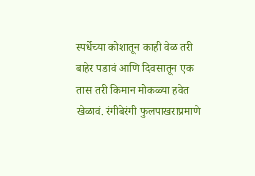स्पर्धेच्या कोशातून काही वेळ तरी बाहेर पडावं आणि दिवसातून एक तास तरी किमान मोकळ्या हवेत खेळावं. रंगीबेरंगी फुलपाखराप्रमाणे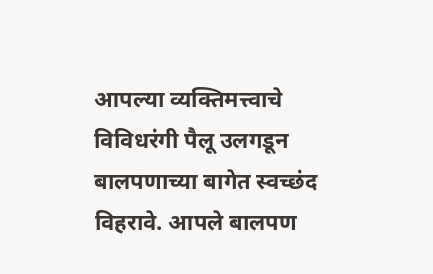आपल्या व्यक्तिमत्त्वाचे विविधरंगी पैलू उलगडून बालपणाच्या बागेत स्वच्छंद विहरावे. आपले बालपण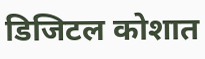डिजिटल कोशात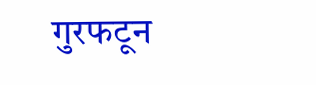गुरफटून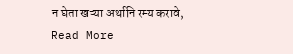न घेता खऱ्या अर्थानि रम्य करावे,
Read More